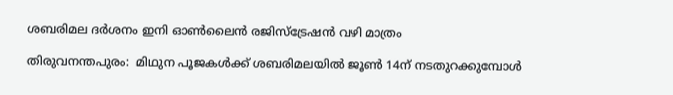ശബരിമല ദര്‍ശനം ഇനി ഓണ്‍ലൈന്‍ രജിസ്‌ട്രേഷന്‍ വഴി മാത്രം

തിരുവനന്തപുരം:  മിഥുന പൂജകള്‍ക്ക് ശബരിമലയില്‍ ജൂണ്‍ 14ന് നടതുറക്കുമ്പോള്‍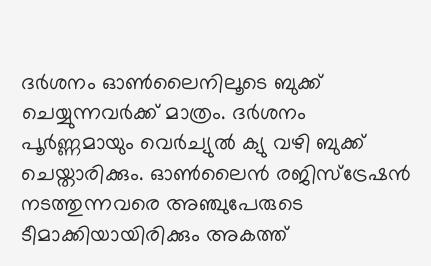ദര്‍ശനം ഓണ്‍ലൈനിലൂടെ ബുക്ക് ചെയ്യുന്നവര്‍ക്ക് മാത്രം. ദര്‍ശനം പൂര്‍ണ്ണമായും വെര്‍ച്യുല്‍ ക്യു വഴി ബുക്ക് ചെയ്താരിക്കും. ഓണ്‍ലൈന്‍ രജിസ്‌ട്രേഷന്‍ നടത്തുന്നവരെ അഞ്ചുപേരുടെ ടീമാക്കിയായിരിക്കും അകത്ത്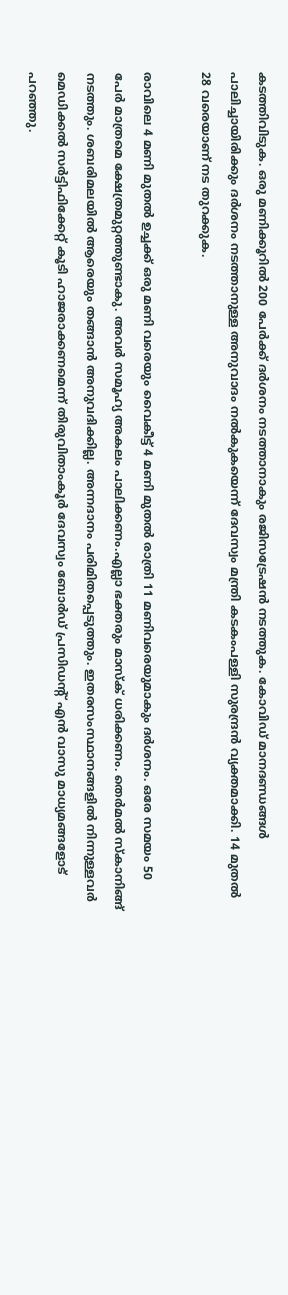കടത്തിവിടുക. ഒരു മണിക്കൂറില്‍ 200 പേര്‍ക്ക് ദര്‍ശനം നടത്താനാകും രജിസട്രേഷന്‍ നടത്തുക. കോവിഡ് മാനദണ്ഡങ്ങള്‍ പാലിച്ചായിരിക്കും ദര്‍ശനം നടത്താനുള്ള അനുവാദം നല്‍കുകയെന്ന് ദേവസ്വം മന്ത്രി കടകംപള്ളി സുരന്ദ്രന്‍ വ്യക്തമാക്കി. 14 മുതല്‍ 28 വരെയാണ് നട തുറക്കുക.

രാവിലെ 4 മണി മുതല്‍ ഉച്ചക്ക് ഒരു മണി വരെയും വൈകീട്ട് 4 മണി മുതല്‍ രാത്രി 11 മണിവരെയുമാകും ദര്‍ശനം. ഒരേ സമയം 50 പേര്‍ മാത്രമെ ക്ഷേത്രമുറ്റത്തുണ്ടാകു. അവര്‍ സമൂഹ്യ അകലം പാലിക്കണം.എല്ലാ ഭക്തരും മാസ്‌ക് ധരിക്കണം. തെര്‍മല്‍ സ്‌കാനിങ്ങ് നടത്തും. ശബരിമലയില്‍ ആരെയും തങ്ങാന്‍ അനുവദിക്കില്ല. അന്നദാനം പരിമിതപ്പെടുത്തും. ഇതരസംസ്ഥാനങ്ങളില്‍ നിന്നുള്ളവര്‍ മെഡിക്കല്‍ സര്‍ട്ടിഫിക്കേറ്റ് കൂടി ഹാജരാക്കണമെന്ന് തിരുവിതാംകൂര്‍ ദേവസ്വം ബോര്‍ഡ് പ്രസിഡന്റ് എന്‍ വാസു മാധ്യമങ്ങളോട് പറഞ്ഞു.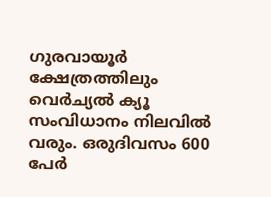ഗുരവായൂര്‍ ക്ഷേത്രത്തിലും വെര്‍ച്യല്‍ ക്യൂ സംവിധാനം നിലവില്‍ വരും. ഒരുദിവസം 600 പേര്‍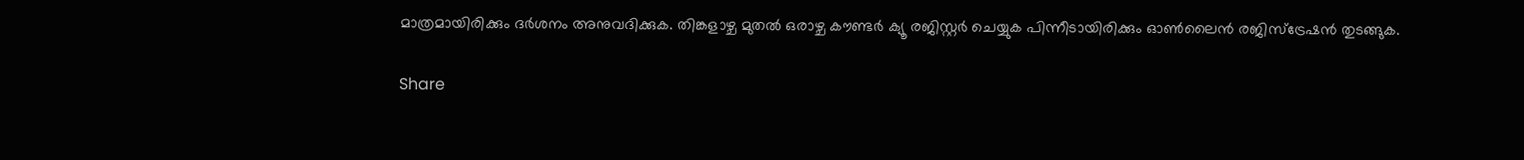മാത്രമായിരിക്കും ദര്‍ശനം അനുവദിക്കുക. തിങ്കളാഴ്ച മുതല്‍ ഒരാഴ്ച കൗണ്ടര്‍ ക്യൂ രജിസ്റ്റര്‍ ചെയ്യുക പിന്നീടായിരിക്കും ഓണ്‍ലൈന്‍ രജിസ്‌ട്രേഷന്‍ തുടങ്ങുക.

Share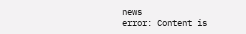news
error: Content is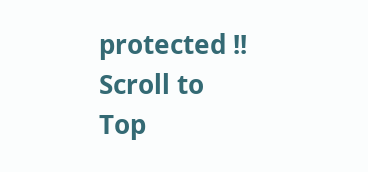protected !!
Scroll to Top